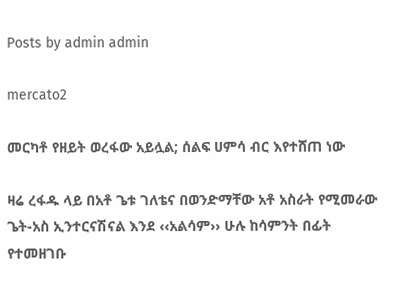Posts by admin admin

mercato2

መርካቶ የዘይት ወረፋው አይሏል; ሰልፍ ሀምሳ ብር እየተሸጠ ነው

ዛሬ ረፋዱ ላይ በአቶ ጌቱ ገለቴና በወንድማቸው አቶ አስራት የሚመራው ጌት-አስ ኢንተርናሽናል እንደ ‹‹አልሳም›› ሁሉ ከሳምንት በፊት የተመዘገቡ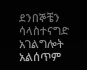ደንበኞቼን ሳላስተናግድ አገልግሎት አልሰጥም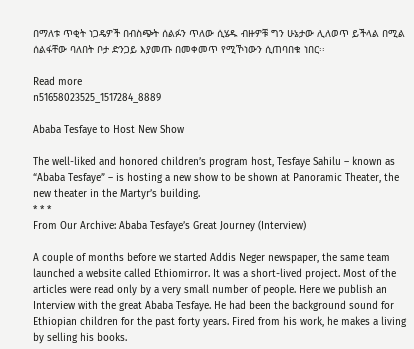በማለቱ ጥቂት ነጋዴዎች በብስጭት ሰልፉን ጥለው ሲሄዱ ብዙዎቹ ግን ሁኔታው ሊለወጥ ይችላል በሚል ሰልፋቸው ባለበት ቦታ ድንጋይ እያመጡ በመቀመጥ የሚኾነውን ሲጠባበቁ ነበር፡፡

Read more
n51658023525_1517284_8889

Ababa Tesfaye to Host New Show

The well-liked and honored children’s program host, Tesfaye Sahilu – known as “Ababa Tesfaye” – is hosting a new show to be shown at Panoramic Theater, the new theater in the Martyr’s building.
* * *
From Our Archive: Ababa Tesfaye’s Great Journey (Interview)

A couple of months before we started Addis Neger newspaper, the same team launched a website called Ethiomirror. It was a short-lived project. Most of the articles were read only by a very small number of people. Here we publish an Interview with the great Ababa Tesfaye. He had been the background sound for Ethiopian children for the past forty years. Fired from his work, he makes a living by selling his books.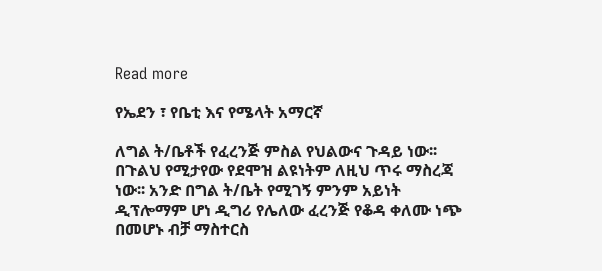Read more

የኤደን ፣ የቤቲ እና የሜላት አማርኛ

ለግል ት/ቤቶች የፈረንጅ ምስል የህልውና ጉዳይ ነው፡፡ በጉልህ የሚታየው የደሞዝ ልዩነትም ለዚህ ጥሩ ማስረጃ ነው፡፡ አንድ በግል ት/ቤት የሚገኝ ምንም አይነት ዲፕሎማም ሆነ ዲግሪ የሌለው ፈረንጅ የቆዳ ቀለሙ ነጭ በመሆኑ ብቻ ማስተርስ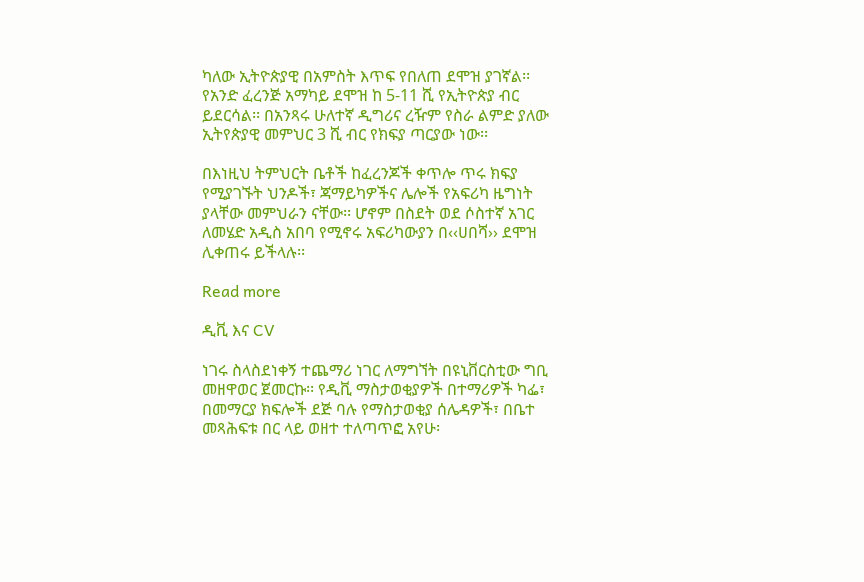ካለው ኢትዮጵያዊ በአምስት እጥፍ የበለጠ ደሞዝ ያገኛል፡፡ የአንድ ፈረንጅ አማካይ ደሞዝ ከ 5-11 ሺ የኢትዮጵያ ብር ይደርሳል፡፡ በአንጻሩ ሁለተኛ ዲግሪና ረዥም የስራ ልምድ ያለው ኢትየጵያዊ መምህር 3 ሺ ብር የክፍያ ጣርያው ነው፡፡

በእነዚህ ትምህርት ቤቶች ከፈረንጆች ቀጥሎ ጥሩ ክፍያ የሚያገኙት ህንዶች፣ ጃማይካዎችና ሌሎች የአፍሪካ ዜግነት ያላቸው መምህራን ናቸው፡፡ ሆኖም በስደት ወደ ሶስተኛ አገር ለመሄድ አዲስ አበባ የሚኖሩ አፍሪካውያን በ‹‹ሀበሻ›› ደሞዝ ሊቀጠሩ ይችላሉ፡፡

Read more

ዲቪ እና CV

ነገሩ ስላስደነቀኝ ተጨማሪ ነገር ለማግኘት በዩኒቨርስቲው ግቢ መዘዋወር ጀመርኩ፡፡ የዲቪ ማስታወቂያዎች በተማሪዎች ካፌ፣ በመማርያ ክፍሎች ደጅ ባሉ የማስታወቂያ ሰሌዳዎች፣ በቤተ መጻሕፍቱ በር ላይ ወዘተ ተለጣጥፎ አየሁ፡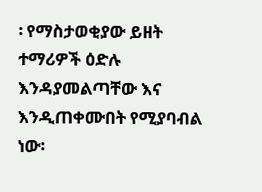፡ የማስታወቂያው ይዘት ተማሪዎች ዕድሉ እንዳያመልጣቸው እና እንዲጠቀሙበት የሚያባብል ነው፡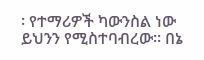፡ የተማሪዎች ካውንስል ነው ይህንን የሚስተባብረው፡፡ በኔ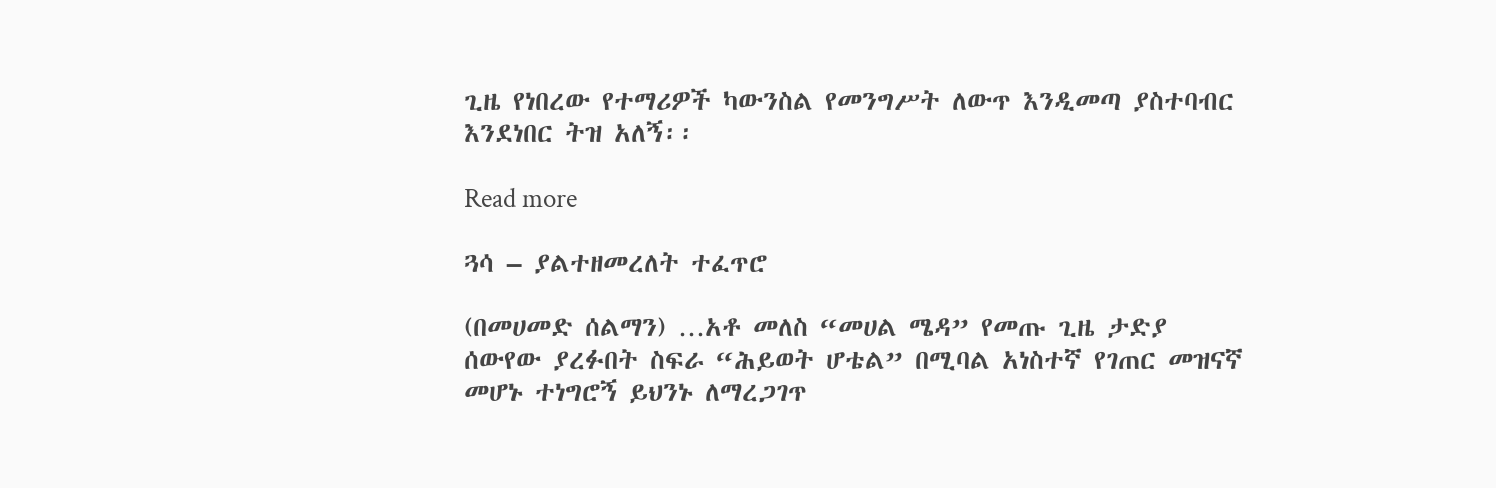ጊዜ የነበረው የተማሪዎች ካውንስል የመንግሥት ለውጥ እንዲመጣ ያስተባብር እንደነበር ትዝ አለኝ፡፡

Read more

ጓሳ – ያልተዘመረለት ተፈጥሮ

(በመሀመድ ሰልማን) …አቶ መለስ “መሀል ሜዳ” የመጡ ጊዜ ታድያ ሰውየው ያረፉበት ስፍራ “ሕይወት ሆቴል” በሚባል አነስተኛ የገጠር መዝናኛ መሆኑ ተነግሮኝ ይህንኑ ለማረጋገጥ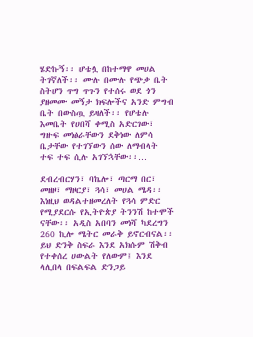ሄድኩኝ፡፡ ሆቴሏ በከተማዋ መሀል ትገኛለች፡፡ ሙሉ በሙሉ የጭቃ ቤት ስትሆን ጥግ ጥጉን የተሰሩ ወደ ጎን ያዘመሙ መኝታ ክፍሎችና አንድ ምግብ ቤት በውስጧ ይዛለች፡፡ የሆቴሉ እመቤት የሀበሻ ቀሚስ አድርገው፣ ግዙፍ መነፅራቸውን ደቅነው ለምሳ ቤታቸው የተገኘውን ሰው ለማብላት ተፍ ተፍ ሲሉ አገኘኋቸው፡፡…

ደብረብርሃን፣ ባኬሎ፣ ጣርማ በር፣ መዘዞ፣ ማዞርያ፣ ጓሳ፣ መሀል ሜዳ፡፡ እነዚህ ወዳልተዘመረለት የጓሳ ምድር የሚያደርሱ የኢትዮጵያ ትንንሽ ከተሞች ናቸው፡፡ አዲስ አበባን መነሻ ካደረግን 260 ኪሎ ሜትር መራቅ ይኖርብናል፡፡ ይህ ድንቅ ስፍራ እንደ አክሱም ሽቅብ የተቀሰረ ሀውልት የለውም፤ እንደ ላሊበላ በፍልፍል ድንጋይ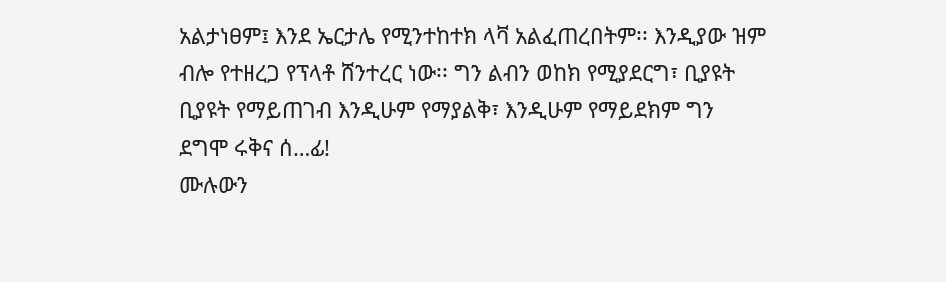አልታነፀም፤ እንደ ኤርታሌ የሚንተከተክ ላቫ አልፈጠረበትም፡፡ እንዲያው ዝም ብሎ የተዘረጋ የፕላቶ ሸንተረር ነው፡፡ ግን ልብን ወከክ የሚያደርግ፣ ቢያዩት ቢያዩት የማይጠገብ እንዲሁም የማያልቅ፣ እንዲሁም የማይደክም ግን ደግሞ ሩቅና ሰ…ፊ!
ሙሉውን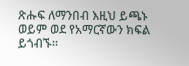ጽሑፍ ለማንበብ እዚህ ይጫኑ ወይም ወደ የአማርኛውን ክፍል ይጎብኙ።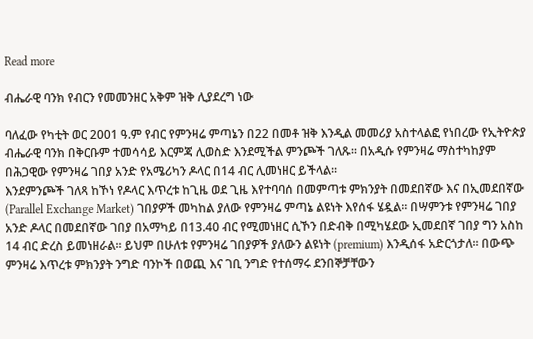Read more

ብሔራዊ ባንክ የብርን የመመንዘር አቅም ዝቅ ሊያደረግ ነው

ባለፈው የካቲት ወር 2001 ዓ.ም የብር የምንዛሬ ምጣኔን በ22 በመቶ ዝቅ እንዲል መመሪያ አስተላልፎ የነበረው የኢትዮጵያ ብሔራዊ ባንክ በቅርቡም ተመሳሳይ እርምጃ ሊወስድ እንደሚችል ምንጮች ገለጹ፡፡ በአዲሱ የምንዛሬ ማስተካከያም በሕጋዊው የምንዛሬ ገበያ አንድ የአሜሪካን ዶላር በ14 ብር ሊመነዘር ይችላል፡፡
እንደምንጮች ገለጻ ከኾነ የዶላር እጥረቱ ከጊዜ ወደ ጊዜ እየተባባሰ በመምጣቱ ምክንያት በመደበኛው እና በኢመደበኛው (Parallel Exchange Market) ገበያዎች መካከል ያለው የምንዛሬ ምጣኔ ልዩነት እየሰፋ ሄዷል፡፡ በሣምንቱ የምንዛሬ ገበያ አንድ ዶላር በመደበኛው ገበያ በአማካይ በ13.40 ብር የሚመነዘር ሲኾን በድብቅ በሚካሄደው ኢመደበኛ ገበያ ግን አስከ 14 ብር ድረስ ይመነዘራል፡፡ ይህም በሁለቱ የምንዛሬ ገበያዎች ያለውን ልዩነት (premium) እንዲሰፋ አድርጎታለ፡፡ በውጭ ምንዛሬ እጥረቱ ምክንያት ንግድ ባንኮች በወጪ እና ገቢ ንግድ የተሰማሩ ደንበኞቻቸውን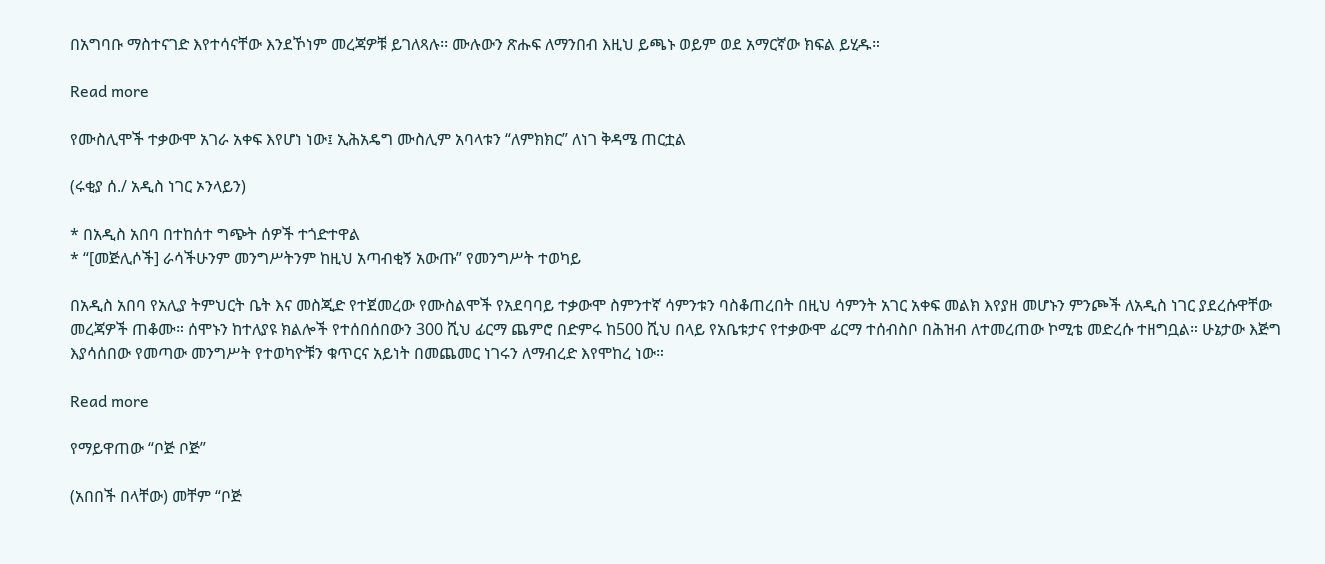በአግባቡ ማስተናገድ እየተሳናቸው እንደኾነም መረጃዎቹ ይገለጻሉ፡፡ ሙሉውን ጽሑፍ ለማንበብ እዚህ ይጫኑ ወይም ወደ አማርኛው ክፍል ይሂዱ።

Read more

የሙስሊሞች ተቃውሞ አገራ አቀፍ እየሆነ ነው፤ ኢሕአዴግ ሙስሊም አባላቱን “ለምክክር” ለነገ ቅዳሜ ጠርቷል

(ሩቂያ ሰ./ አዲስ ነገር ኦንላይን)

* በአዲስ አበባ በተከሰተ ግጭት ሰዎች ተጎድተዋል
* “[መጅሊሶች] ራሳችሁንም መንግሥትንም ከዚህ አጣብቂኝ አውጡ” የመንግሥት ተወካይ

በአዲስ አበባ የአሊያ ትምህርት ቤት እና መስጂድ የተጀመረው የሙስልሞች የአደባባይ ተቃውሞ ስምንተኛ ሳምንቱን ባስቆጠረበት በዚህ ሳምንት አገር አቀፍ መልክ እየያዘ መሆኑን ምንጮች ለአዲስ ነገር ያደረሱዋቸው መረጃዎች ጠቆሙ። ሰሞኑን ከተለያዩ ክልሎች የተሰበሰበውን 300 ሺህ ፊርማ ጨምሮ በድምሩ ከ500 ሺህ በላይ የአቤቱታና የተቃውሞ ፊርማ ተሰብስቦ በሕዝብ ለተመረጠው ኮሚቴ መድረሱ ተዘግቧል። ሁኔታው እጅግ እያሳሰበው የመጣው መንግሥት የተወካዮቹን ቁጥርና አይነት በመጨመር ነገሩን ለማብረድ እየሞከረ ነው።

Read more

የማይዋጠው “ቦጅ ቦጅ”

(አበበች በላቸው) መቸም “ቦጅ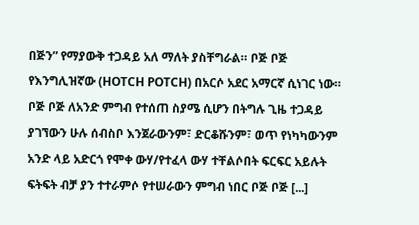በጅን” የማያውቅ ተጋዳይ አለ ማለት ያስቸግራል። ቦጅ ቦጅ የእንግሊዝኛው (HOTCH POTCH) በአርሶ አደር አማርኛ ሲነገር ነው። ቦጅ ቦጅ ለአንድ ምግብ የተሰጠ ስያሜ ሲሆን በትግሉ ጊዜ ተጋዳይ ያገኘውን ሁሉ ሰብስቦ እንጀራውንም፣ ድርቆሹንም፣ ወጥ የነካካውንም አንድ ላይ አድርጎ የሞቀ ውሃ/የተፈላ ውሃ ተቸልሶበት ፍርፍር አይሉት ፍትፍት ብቻ ያን ተተራምሶ የተሠራውን ምግብ ነበር ቦጅ ቦጅ [...]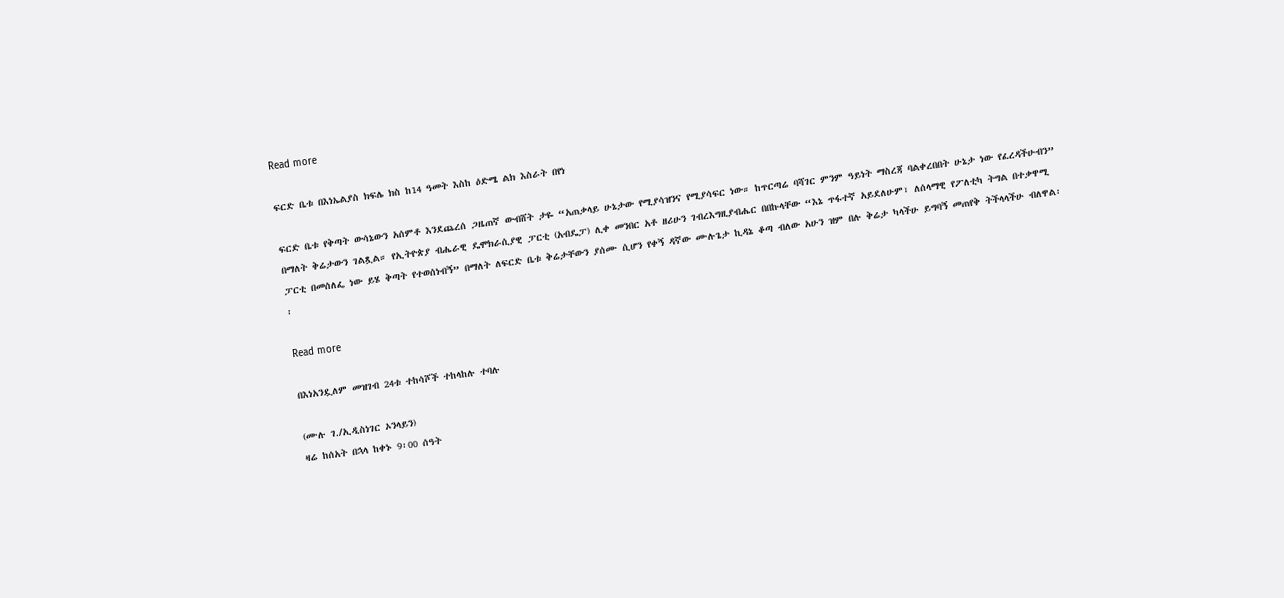Read more

ፍርድ ቤቱ በእነኤልያስ ክፍሌ ክስ ከ14 ዓመት እስከ ዕድሜ ልክ እስራት በየነ

ፍርድ ቤቱ የቅጣት ውሳኔውን አሰምቶ እንደጨረሰ ጋዜጠኛ ውብሸት ታዬ “አጠቃላይ ሁኔታው የሚያሳዝንና የሚያሳፍር ነው። ከጥርጣሬ ባሻገር ምንም ዓይነት ማስረጃ ባልቀረበበት ሁኔታ ነው የፈረዳችሁብን” በማለት ቅሬታውን ገልጿል። የኢትዮጵያ ብሔራዊ ዴሞክራሲያዊ ፓርቲ (አብዴፓ) ሊቀ መንበር አቶ ዘሪሁን ገብረእግዚያብሔር በበኩላቸው “እኔ ጥፋተኛ አይደለሁም፣ ለሰላማዊ የፖለቲካ ትግል በተቃዋሚ ፓርቲ በመሰለፌ ነው ይሄ ቅጣት የተወሰነብኝ” በማለት ለፍርድ ቤቱ ቅሬታቸውን ያሰሙ ሲሆን የቀኝ ዳኛው ሙሉጌታ ኪዳኔ ቆጣ ብለው አሁን ዝም በሉ ቅሬታ ካላችሁ ይግባኝ መጠየቅ ትችላላችሁ ብለዋል፡፡

Read more

በእነአንዷለም መዝገብ 24ቱ ተከሳሾች ተከላከሉ ተባሉ

(ሙሉ ገ./ኢዲስነገር ኦንላይን)
ዛሬ ከሰአት በኋላ ከቀኑ 9፡00 ሰዓት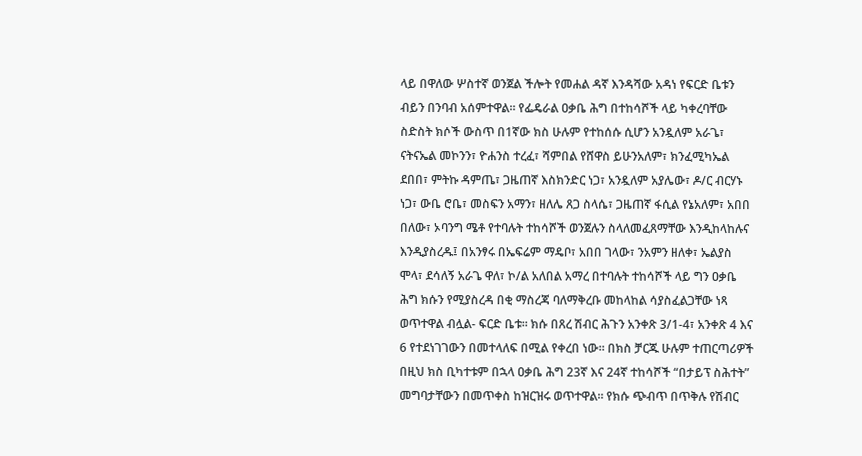ላይ በዋለው ሦስተኛ ወንጀል ችሎት የመሐል ዳኛ እንዳሻው አዳነ የፍርድ ቤቱን ብይን በንባብ አሰምተዋል። የፌዴራል ዐቃቤ ሕግ በተከሳሾች ላይ ካቀረባቸው ስድስት ክሶች ውስጥ በ1ኛው ክስ ሁሉም የተከሰሱ ሲሆን አንዷለም አራጌ፣ ናትናኤል መኮንን፣ ዮሐንስ ተረፈ፣ ሻምበል የሸዋስ ይሁንአለም፣ ክንፈሚካኤል ደበበ፣ ምትኩ ዳምጤ፣ ጋዜጠኛ እስክንድር ነጋ፣ አንዷለም አያሌው፣ ዶ/ር ብርሃኑ ነጋ፣ ውቤ ሮቤ፣ መስፍን አማን፣ ዘለሌ ጸጋ ስላሴ፣ ጋዜጠኛ ፋሲል የኔአለም፣ አበበ በለው፣ ኦባንግ ሜቶ የተባሉት ተከሳሾች ወንጀሉን ስላለመፈጸማቸው እንዲከላከሉና እንዲያስረዱ፤ በአንፃሩ በኤፍሬም ማዴቦ፣ አበበ ገላው፣ ንአምን ዘለቀ፣ ኤልያስ ሞላ፣ ደሳለኝ አራጌ ዋለ፣ ኮ/ል አለበል አማረ በተባሉት ተከሳሾች ላይ ግን ዐቃቤ ሕግ ክሱን የሚያስረዳ በቂ ማስረጃ ባለማቅረቡ መከላከል ሳያስፈልጋቸው ነጻ ወጥተዋል ብሏል- ፍርድ ቤቱ፡፡ ክሱ በጸረ ሽብር ሕጉን አንቀጽ 3/1-4፣ አንቀጽ 4 እና 6 የተደነገገውን በመተላለፍ በሚል የቀረበ ነው። በክስ ቻርጁ ሁሉም ተጠርጣሪዎች በዚህ ክስ ቢካተቱም በኋላ ዐቃቤ ሕግ 23ኛ እና 24ኛ ተከሳሾች “በታይፕ ስሕተት” መግባታቸውን በመጥቀስ ከዝርዝሩ ወጥተዋል። የክሱ ጭብጥ በጥቅሉ የሽብር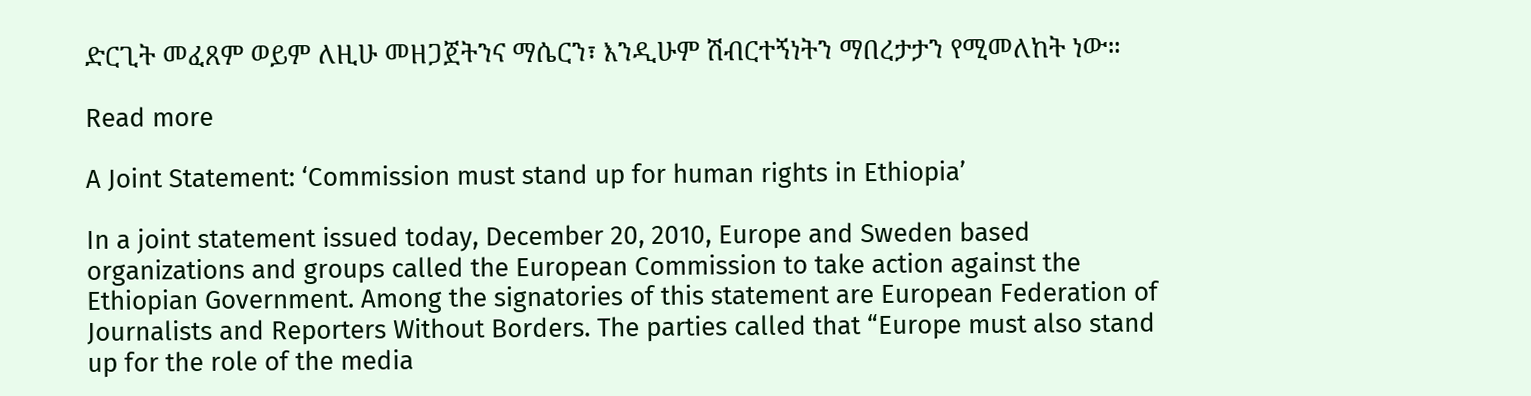ድርጊት መፈጸም ወይም ለዚሁ መዘጋጀትንና ማሴርን፣ እንዲሁም ሽብርተኝነትን ማበረታታን የሚመለከት ነው።

Read more

A Joint Statement: ‘Commission must stand up for human rights in Ethiopia’

In a joint statement issued today, December 20, 2010, Europe and Sweden based organizations and groups called the European Commission to take action against the Ethiopian Government. Among the signatories of this statement are European Federation of Journalists and Reporters Without Borders. The parties called that “Europe must also stand up for the role of the media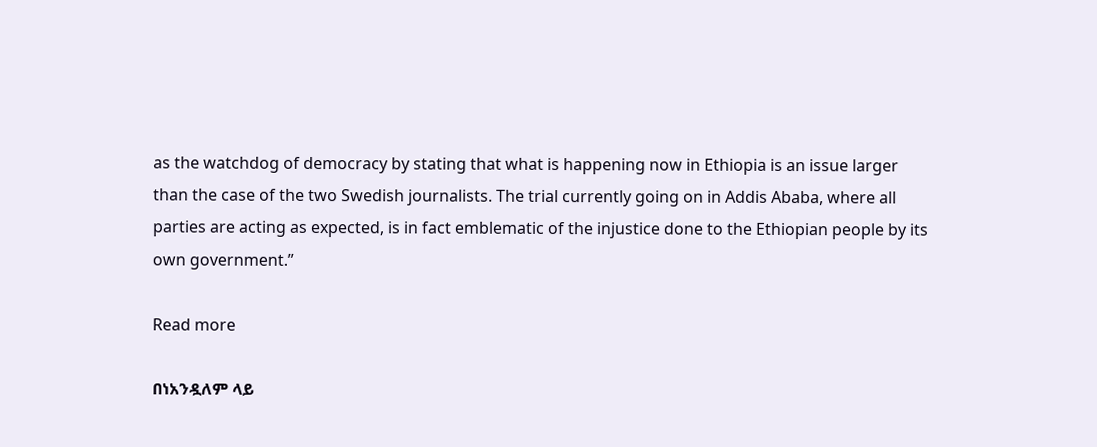as the watchdog of democracy by stating that what is happening now in Ethiopia is an issue larger than the case of the two Swedish journalists. The trial currently going on in Addis Ababa, where all parties are acting as expected, is in fact emblematic of the injustice done to the Ethiopian people by its own government.”

Read more

በነአንዷለም ላይ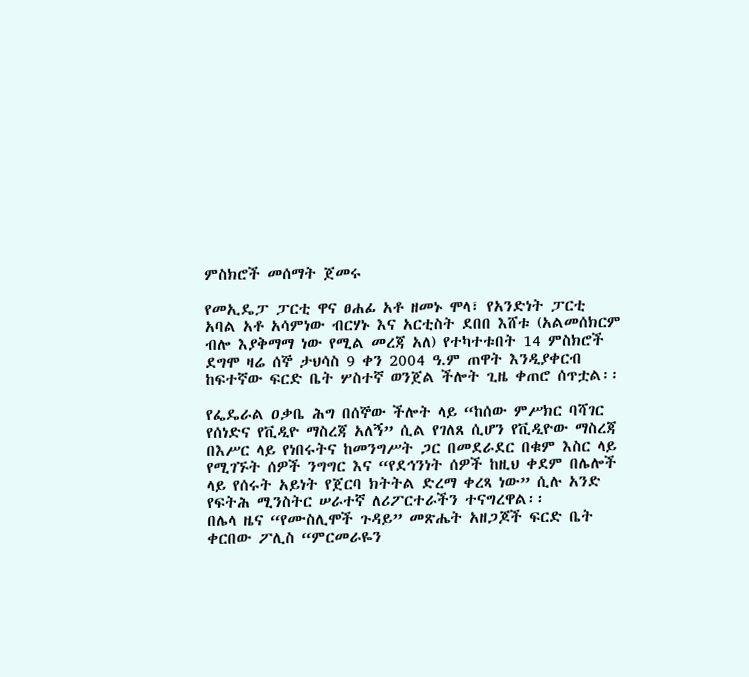ምስክሮች መሰማት ጀመሩ

የመኢዴፓ ፓርቲ ዋና ፀሐፊ አቶ ዘመኑ ሞላ፣ የአንድነት ፓርቲ አባል አቶ አሳምነው ብርሃኑ እና አርቲስት ደበበ እሸቱ (አልመሰክርም ብሎ እያቅማማ ነው የሚል መረጃ አለ) የተካተቱበት 14 ምስክሮች ደግሞ ዛሬ ሰኞ ታህሳስ 9 ቀን 2004 ዓ.ም ጠዋት እንዲያቀርብ ከፍተኛው ፍርድ ቤት ሦስተኛ ወንጀል ችሎት ጊዜ ቀጠሮ ሰጥቷል፡፡

የፌዴራል ዐቃቤ ሕግ በሰኞው ችሎት ላይ “ከሰው ምሥክር ባሻገር የሰነድና የቪዲዮ ማስረጃ አለኝ” ሲል የገለጸ ሲሆን የቪዲዮው ማስረጃ በእሥር ላይ የነበሩትና ከመንግሥት ጋር በመደራደር በቁም እስር ላይ የሚገኙት ሰዎች ንግግር እና “የደኅንነት ሰዎች ከዚህ ቀደም በሌሎች ላይ የሰሩት አይነት የጀርባ ክትትል ድረማ ቀረጻ ነው” ሲሉ አንድ የፍትሕ ሚንስትር ሠራተኛ ለሪፖርተራችን ተናግረዋል፡፡
በሌላ ዜና “የሙስሊሞች ጉዳይ” መጽሔት አዘጋጆች ፍርድ ቤት ቀርበው ፖሊስ “ምርመራዬን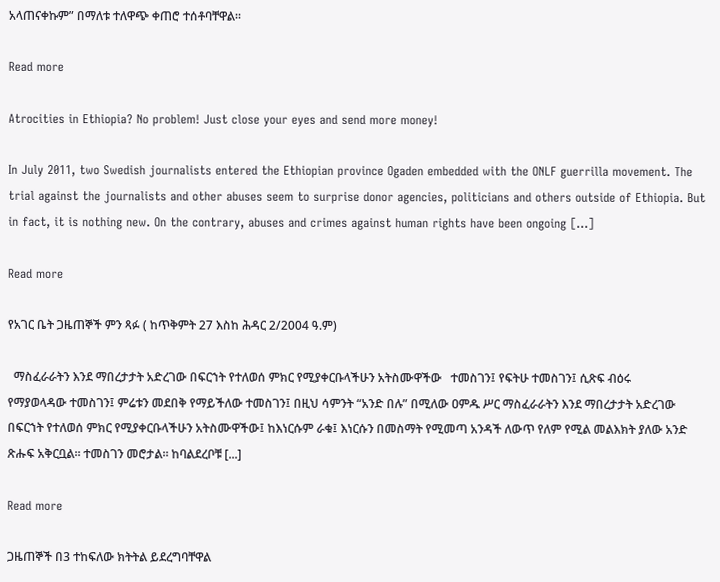አላጠናቀኩም” በማለቱ ተለዋጭ ቀጠሮ ተሰቶባቸዋል።

Read more

Atrocities in Ethiopia? No problem! Just close your eyes and send more money!

In July 2011, two Swedish journalists entered the Ethiopian province Ogaden embedded with the ONLF guerrilla movement. The trial against the journalists and other abuses seem to surprise donor agencies, politicians and others outside of Ethiopia. But in fact, it is nothing new. On the contrary, abuses and crimes against human rights have been ongoing [...]

Read more

የአገር ቤት ጋዜጠኞች ምን ጻፉ ( ከጥቅምት 27 እስከ ሕዳር 2/2004 ዓ.ም)

  ማስፈራራትን እንደ ማበረታታት አድረገው በፍርኀት የተለወሰ ምክር የሚያቀርቡላችሁን አትስሙዋችው   ተመስገን፤ የፍትሁ ተመስገን፤ ሲጽፍ ብዕሩ የማያወላዳው ተመስገን፤ ምሬቱን መደበቅ የማይችለው ተመስገን፤ በዚህ ሳምንት “አንድ በሉ” በሚለው ዐምዱ ሥር ማስፈራራትን እንደ ማበረታታት አድረገው በፍርኀት የተለወሰ ምክር የሚያቀርቡላችሁን አትስሙዋችው፤ ከእነርሱም ራቁ፤ እነርሱን በመስማት የሚመጣ አንዳች ለውጥ የለም የሚል መልእክት ያለው አንድ ጽሑፍ አቅርቧል፡፡ ተመስገን መሮታል፡፡ ከባልደረቦቹ [...]

Read more

ጋዜጠኞች በ3 ተከፍለው ክትትል ይደረግባቸዋል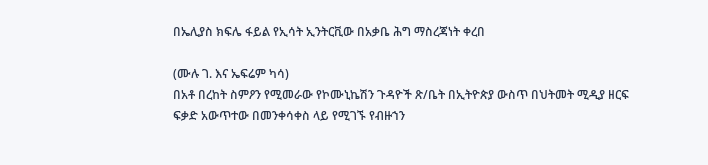በኤሊያስ ክፍሌ ፋይል የኢሳት ኢንትርቪው በአቃቤ ሕግ ማስረጃነት ቀረበ

(ሙሉ ገ. እና ኤፍሬም ካሳ)
በአቶ በረከት ስምዖን የሚመራው የኮሙኒኬሽን ጉዳዮች ጽ/ቤት በኢትዮጵያ ውስጥ በህትመት ሚዲያ ዘርፍ ፍቃድ አውጥተው በመንቀሳቀስ ላይ የሚገኙ የብዙኀን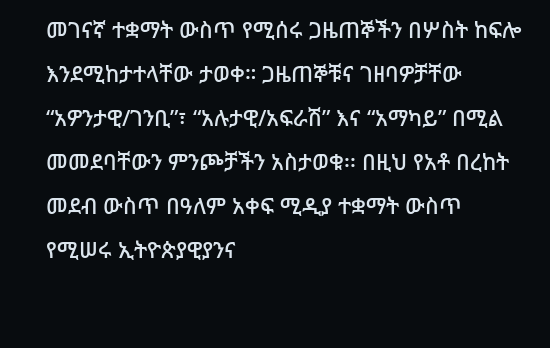መገናኛ ተቋማት ውስጥ የሚሰሩ ጋዜጠኞችን በሦስት ከፍሎ እንደሚከታተላቸው ታወቀ። ጋዜጠኞቹና ገዘባዎቻቸው “አዎንታዊ/ገንቢ”፣ “አሉታዊ/አፍራሽ” እና “አማካይ” በሚል መመደባቸውን ምንጮቻችን አስታወቁ፡፡ በዚህ የአቶ በረከት መደብ ውስጥ በዓለም አቀፍ ሚዲያ ተቋማት ውስጥ የሚሠሩ ኢትዮጵያዊያንና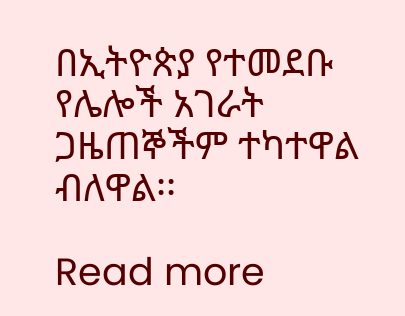በኢትዮጵያ የተመደቡ የሌሎች አገራት ጋዜጠኞችም ተካተዋል ብለዋል፡፡

Read more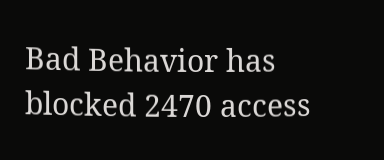Bad Behavior has blocked 2470 access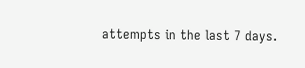attempts in the last 7 days.